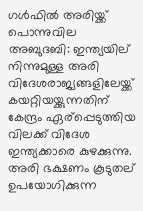ഗള്‍ഫില്‍ അരിയ്ക്ക് പൊന്നുവില
അബുദബി: ഇന്ത്യയില് നിന്നുമുള്ള അരി വിദേശരാജ്യങ്ങളിലേയ്ക്ക് കയറ്റിയയ്ക്കുന്നതിന് കേന്ദ്രം ഏര്പ്പെടുത്തിയ വിലക്ക് വിദേശ ഇന്ത്യക്കാരെ കുഴക്കുന്നു. അരി ഭക്ഷണം കൂടുതല് ഉപയോഗിക്കുന്ന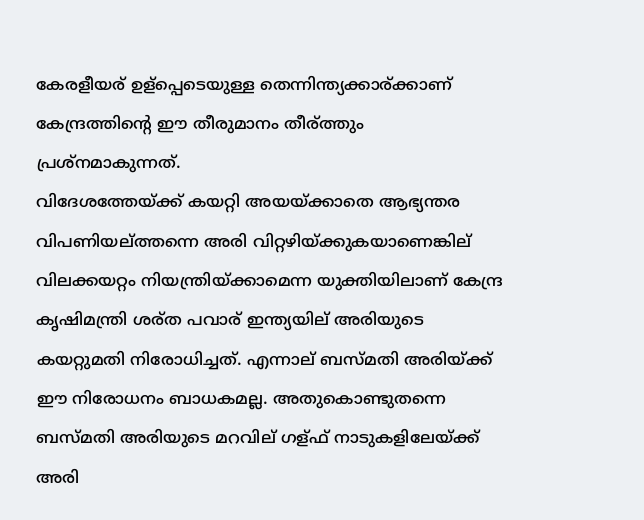കേരളീയര് ഉള്പ്പെടെയുള്ള തെന്നിന്ത്യക്കാര്ക്കാണ് കേന്ദ്രത്തിന്റെ ഈ തീരുമാനം തീര്ത്തും
പ്രശ്നമാകുന്നത്.
വിദേശത്തേയ്ക്ക് കയറ്റി അയയ്ക്കാതെ ആഭ്യന്തര വിപണിയല്ത്തന്നെ അരി വിറ്റഴിയ്ക്കുകയാണെങ്കില് വിലക്കയറ്റം നിയന്ത്രിയ്ക്കാമെന്ന യുക്തിയിലാണ് കേന്ദ്ര കൃഷിമന്ത്രി ശര്ത പവാര് ഇന്ത്യയില് അരിയുടെ കയറ്റുമതി നിരോധിച്ചത്. എന്നാല് ബസ്മതി അരിയ്ക്ക് ഈ നിരോധനം ബാധകമല്ല. അതുകൊണ്ടുതന്നെ ബസ്മതി അരിയുടെ മറവില് ഗള്ഫ് നാടുകളിലേയ്ക്ക് അരി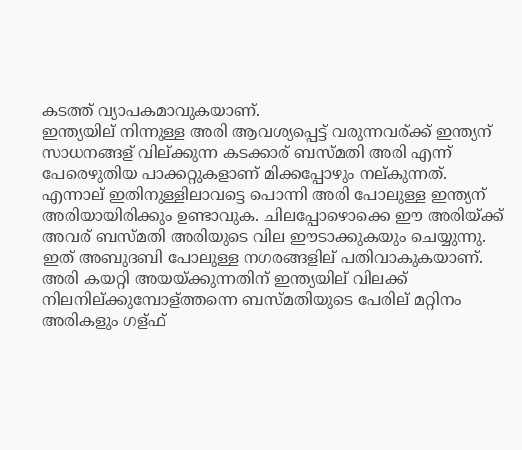കടത്ത് വ്യാപകമാവുകയാണ്.
ഇന്ത്യയില് നിന്നുള്ള അരി ആവശ്യപ്പെട്ട് വരുന്നവര്ക്ക് ഇന്ത്യന് സാധനങ്ങള് വില്ക്കുന്ന കടക്കാര് ബസ്മതി അരി എന്ന് പേരെഴുതിയ പാക്കറ്റുകളാണ് മിക്കപ്പോഴും നല്കുന്നത്. എന്നാല് ഇതിനുള്ളിലാവട്ടെ പൊന്നി അരി പോലുള്ള ഇന്ത്യന് അരിയായിരിക്കും ഉണ്ടാവുക. ചിലപ്പോഴൊക്കെ ഈ അരിയ്ക്ക് അവര് ബസ്മതി അരിയുടെ വില ഈടാക്കുകയും ചെയ്യുന്നു.
ഇത് അബുദബി പോലുള്ള നഗരങ്ങളില് പതിവാകുകയാണ്. അരി കയറ്റി അയയ്ക്കുന്നതിന് ഇന്ത്യയില് വിലക്ക് നിലനില്ക്കുമ്പോള്ത്തന്നെ ബസ്മതിയുടെ പേരില് മറ്റിനം അരികളും ഗള്ഫ്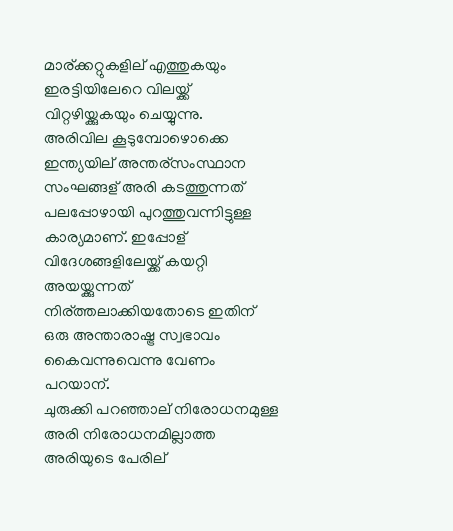മാര്ക്കറ്റുകളില് എത്തുകയും ഇരട്ടിയിലേറെ വിലയ്ക്ക് വിറ്റഴിയ്ക്കുകയും ചെയ്യുന്നു.
അരിവില കൂടുമ്പോഴൊക്കെ ഇന്ത്യയില് അന്തര്സംസ്ഥാന സംഘങ്ങള് അരി കടത്തുന്നത് പലപ്പോഴായി പുറത്തുവന്നിട്ടുള്ള കാര്യമാണ്. ഇപ്പോള് വിദേശങ്ങളിലേയ്ക്ക് കയറ്റി അയയ്ക്കുന്നത് നിര്ത്തലാക്കിയതോടെ ഇതിന് ഒരു അന്താരാഷ്ട്ര സ്വഭാവം കൈവന്നുവെന്നു വേണം പറയാന്.
ചുരുക്കി പറഞ്ഞാല് നിരോധനമുള്ള അരി നിരോധനമില്ലാത്ത അരിയുടെ പേരില്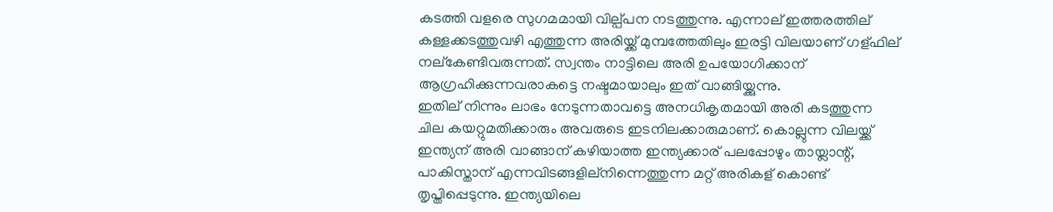കടത്തി വളരെ സുഗമമായി വില്പ്പന നടത്തുന്നു. എന്നാല് ഇത്തരത്തില് കള്ളക്കടത്തുവഴി എത്തുന്ന അരിയ്ക്ക് മുമ്പത്തേതിലും ഇരട്ടി വിലയാണ് ഗള്ഫില് നല്കേണ്ടിവരുന്നത്. സ്വന്തം നാട്ടിലെ അരി ഉപയോഗിക്കാന് ആഗ്രഹിക്കുന്നവരാകട്ടെ നഷ്ടമായാലും ഇത് വാങ്ങിയ്ക്കുന്നു.
ഇതില് നിന്നും ലാഭം നേടുന്നതാവട്ടെ അനധികൃതമായി അരി കടത്തുന്ന ചില കയറ്റുമതിക്കാരും അവരുടെ ഇടനിലക്കാരുമാണ്. കൊല്ലുന്ന വിലയ്ക്ക് ഇന്ത്യന് അരി വാങ്ങാന് കഴിയാത്ത ഇന്ത്യക്കാര് പലപ്പോഴും തായ്ലാന്റ്, പാകിസ്താന് എന്നവിടങ്ങളില്നിന്നെത്തുന്ന മറ്റ് അരികള് കൊണ്ട് തൃപ്തിപ്പെടുന്നു. ഇന്ത്യയിലെ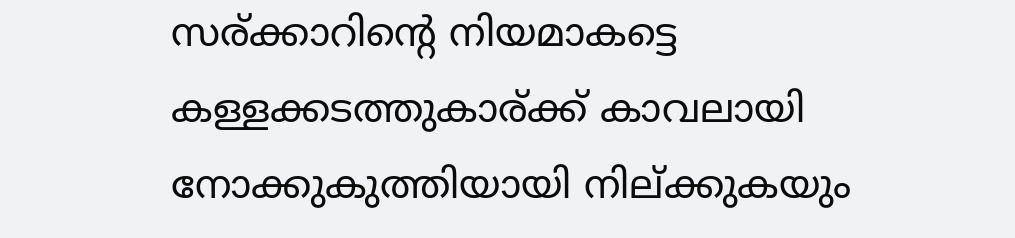സര്ക്കാറിന്റെ നിയമാകട്ടെ കള്ളക്കടത്തുകാര്ക്ക് കാവലായി നോക്കുകുത്തിയായി നില്ക്കുകയും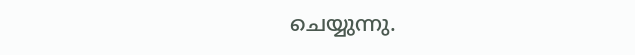ചെയ്യുന്നു.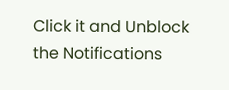Click it and Unblock the Notifications